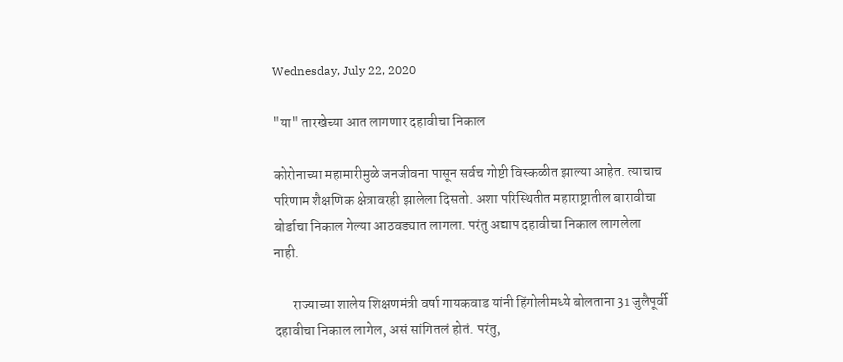Wednesday, July 22, 2020

"या" तारखेच्या आत लागणार दहावीचा निकाल

कोरोनाच्या महामारीमुळे जनजीवना पासून सर्वच गोष्टी विस्कळीत झाल्या आहेत. त्याचाच परिणाम शैक्षणिक क्षेत्रावरही झालेला दिसतो. अशा परिस्थितीत महाराष्ट्रातील बारावीचा बोर्डाचा निकाल गेल्या आठवड्यात लागला. परंतु अद्याप दहावीचा निकाल लागलेला नाही.

       राज्याच्या शालेय शिक्षणमंत्री वर्षा गायकवाड यांनी हिंगोलीमध्ये बोलताना 31 जुलैपूर्वी दहावीचा निकाल लागेल, असं सांगितलं होतं. परंतु,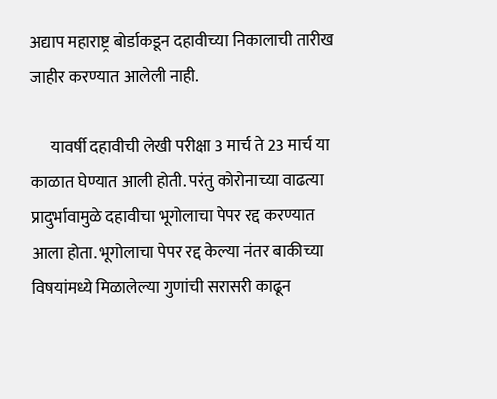अद्याप महाराष्ट्र बोर्डाकडून दहावीच्या निकालाची तारीख जाहीर करण्यात आलेली नाही.

      यावर्षी दहावीची लेखी परीक्षा 3 मार्च ते 23 मार्च या काळात घेण्यात आली होती. परंतु कोरोनाच्या वाढत्या प्रादुर्भावामुळे दहावीचा भूगोलाचा पेपर रद्द करण्यात आला होता. भूगोलाचा पेपर रद्द केल्या नंतर बाकीच्या विषयांमध्ये मिळालेल्या गुणांची सरासरी काढून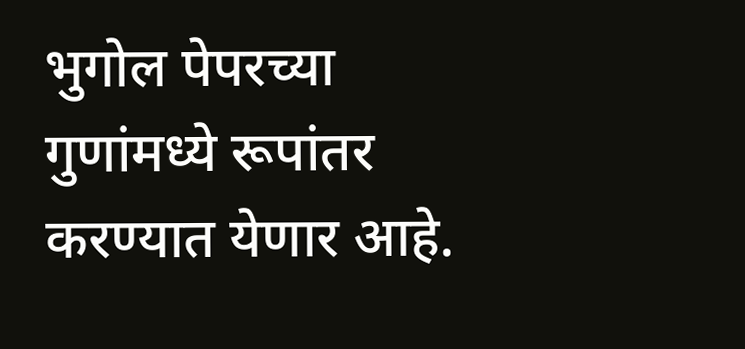भुगोल पेपरच्या गुणांमध्ये रूपांतर करण्यात येणार आहे.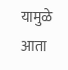यामुळे आता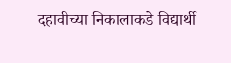दहावीच्या निकालाकडे विद्यार्थी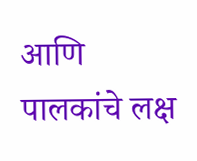आणि पालकांचे लक्ष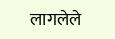लागलेले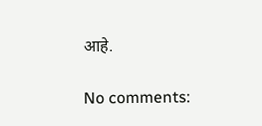आहे.

No comments: